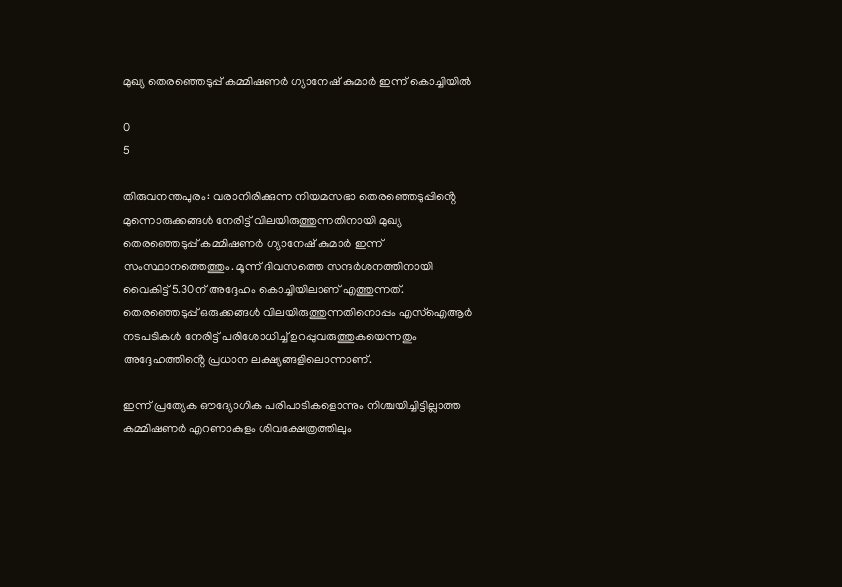മുഖ്യ തെരഞ്ഞെടുപ്പ് കമ്മിഷണർ ഗ്യാനേഷ് കുമാർ ഇന്ന് കൊച്ചിയിൽ

0
5

തിരുവനന്തപുരം: വരാനിരിക്കുന്ന നിയമസഭാ തെരഞ്ഞെടുപ്പിൻ്റെ മുന്നൊരുക്കങ്ങൾ നേരിട്ട് വിലയിരുത്തുന്നതിനായി മുഖ്യ തെരഞ്ഞെടുപ്പ് കമ്മിഷണർ ഗ്യാനേഷ് കുമാർ ഇന്ന് സംസ്ഥാനത്തെത്തും. മൂന്ന് ദിവസത്തെ സന്ദർശനത്തിനായി വൈകിട്ട് 5.30ന് അദ്ദേഹം കൊച്ചിയിലാണ് എത്തുന്നത്. തെരഞ്ഞെടുപ്പ് ഒരുക്കങ്ങൾ വിലയിരുത്തുന്നതിനൊപ്പം എസ്ഐആർ നടപടികൾ നേരിട്ട് പരിശോധിച്ച് ഉറപ്പുവരുത്തുകയെന്നതും അദ്ദേഹത്തിൻ്റെ പ്രധാന ലക്ഷ്യങ്ങളിലൊന്നാണ്.

ഇന്ന് പ്രത്യേക ഔദ്യോഗിക പരിപാടികളൊന്നും നിശ്ചയിച്ചിട്ടില്ലാത്ത കമ്മിഷണർ എറണാകുളം ശിവക്ഷേത്രത്തിലും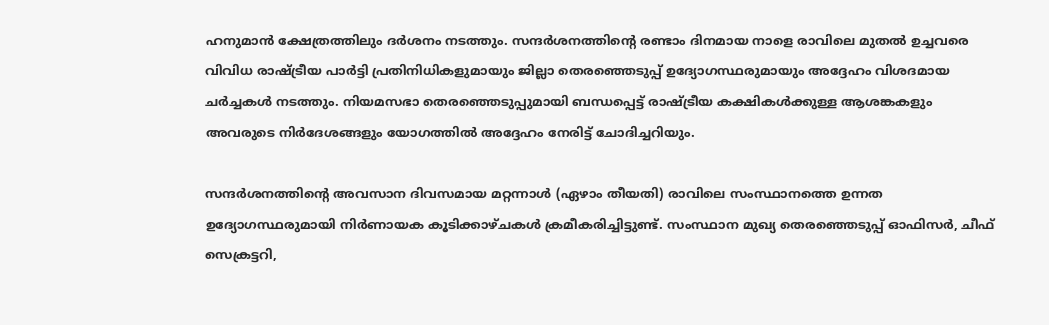ഹനുമാൻ ക്ഷേത്രത്തിലും ദർശനം നടത്തും. സന്ദർശനത്തിൻ്റെ രണ്ടാം ദിനമായ നാളെ രാവിലെ മുതൽ ഉച്ചവരെ വിവിധ രാഷ്ട്രീയ പാർട്ടി പ്രതിനിധികളുമായും ജില്ലാ തെരഞ്ഞെടുപ്പ് ഉദ്യോഗസ്ഥരുമായും അദ്ദേഹം വിശദമായ ചർച്ചകൾ നടത്തും. നിയമസഭാ തെരഞ്ഞെടുപ്പുമായി ബന്ധപ്പെട്ട് രാഷ്ട്രീയ കക്ഷികൾക്കുള്ള ആശങ്കകളും അവരുടെ നിർദേശങ്ങളും യോഗത്തിൽ അദ്ദേഹം നേരിട്ട് ചോദിച്ചറിയും.

സന്ദർശനത്തിൻ്റെ അവസാന ദിവസമായ മറ്റന്നാൾ (ഏഴാം തീയതി) രാവിലെ സംസ്ഥാനത്തെ ഉന്നത ഉദ്യോഗസ്ഥരുമായി നിർണായക കൂടിക്കാഴ്ചകൾ ക്രമീകരിച്ചിട്ടുണ്ട്. സംസ്ഥാന മുഖ്യ തെരഞ്ഞെടുപ്പ് ഓഫിസർ, ചീഫ് സെക്രട്ടറി,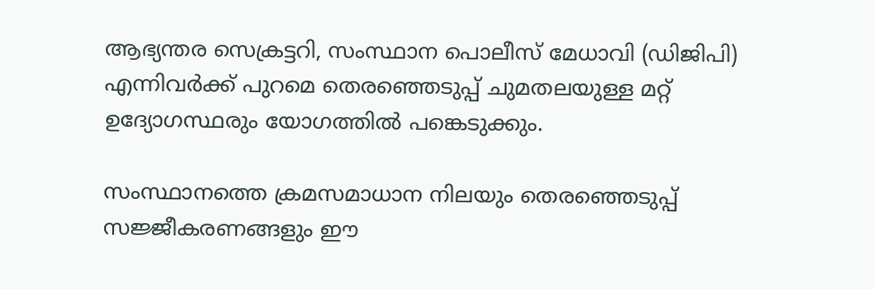ആഭ്യന്തര സെക്രട്ടറി, സംസ്ഥാന പൊലീസ് മേധാവി (ഡിജിപി) എന്നിവർക്ക് പുറമെ തെരഞ്ഞെടുപ്പ് ചുമതലയുള്ള മറ്റ് ഉദ്യോഗസ്ഥരും യോഗത്തിൽ പങ്കെടുക്കും.

സംസ്ഥാനത്തെ ക്രമസമാധാന നിലയും തെരഞ്ഞെടുപ്പ് സജ്ജീകരണങ്ങളും ഈ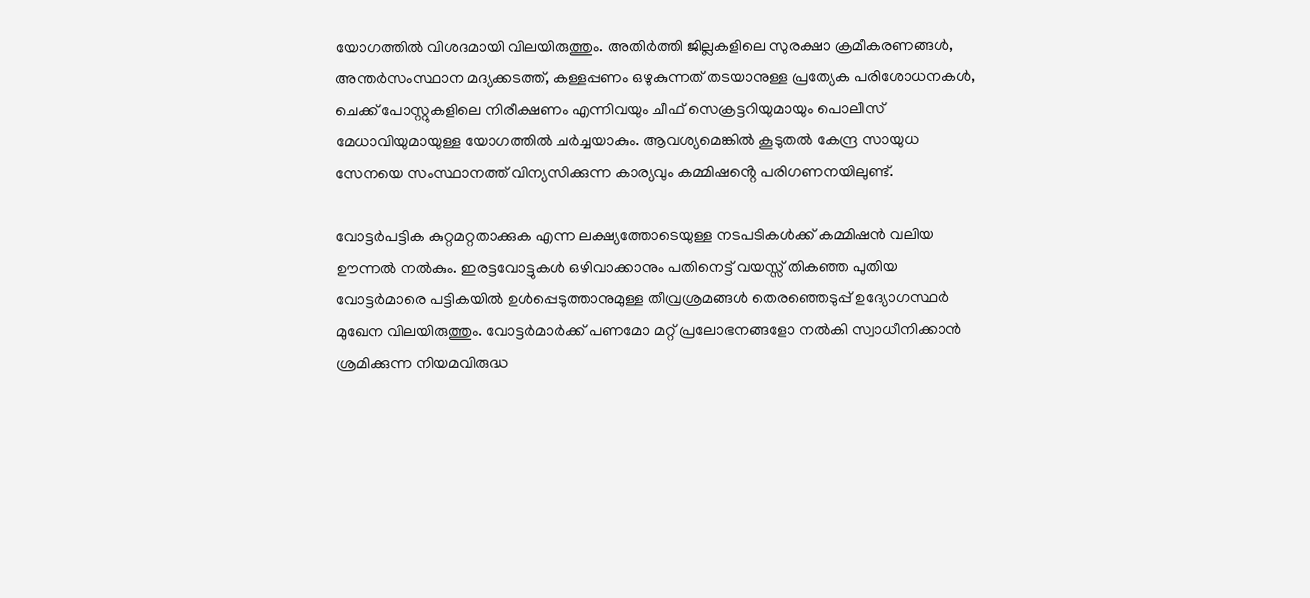യോഗത്തിൽ വിശദമായി വിലയിരുത്തും. അതിർത്തി ജില്ലകളിലെ സുരക്ഷാ ക്രമീകരണങ്ങൾ, അന്തർസംസ്ഥാന മദ്യക്കടത്ത്, കള്ളപ്പണം ഒഴുകുന്നത് തടയാനുള്ള പ്രത്യേക പരിശോധനകൾ, ചെക്ക് പോസ്റ്റുകളിലെ നിരീക്ഷണം എന്നിവയും ചീഫ് സെക്രട്ടറിയുമായും പൊലീസ് മേധാവിയുമായുള്ള യോഗത്തിൽ ചർച്ചയാകും. ആവശ്യമെങ്കിൽ കൂടുതൽ കേന്ദ്ര സായുധ സേനയെ സംസ്ഥാനത്ത് വിന്യസിക്കുന്ന കാര്യവും കമ്മിഷൻ്റെ പരിഗണനയിലുണ്ട്.

വോട്ടർപട്ടിക കുറ്റമറ്റതാക്കുക എന്ന ലക്ഷ്യത്തോടെയുള്ള നടപടികൾക്ക് കമ്മിഷൻ വലിയ ഊന്നൽ നൽകും. ഇരട്ടവോട്ടുകൾ ഒഴിവാക്കാനും പതിനെട്ട് വയസ്സ് തികഞ്ഞ പുതിയ വോട്ടർമാരെ പട്ടികയിൽ ഉൾപ്പെടുത്താനുമുള്ള തീവ്രശ്രമങ്ങൾ തെരഞ്ഞെടുപ്പ് ഉദ്യോഗസ്ഥർ മുഖേന വിലയിരുത്തും. വോട്ടർമാർക്ക് പണമോ മറ്റ് പ്രലോഭനങ്ങളോ നൽകി സ്വാധീനിക്കാൻ ശ്രമിക്കുന്ന നിയമവിരുദ്ധ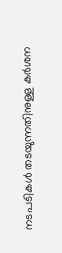നടപടികൾ തടയുന്നതിനുള്ള കർശന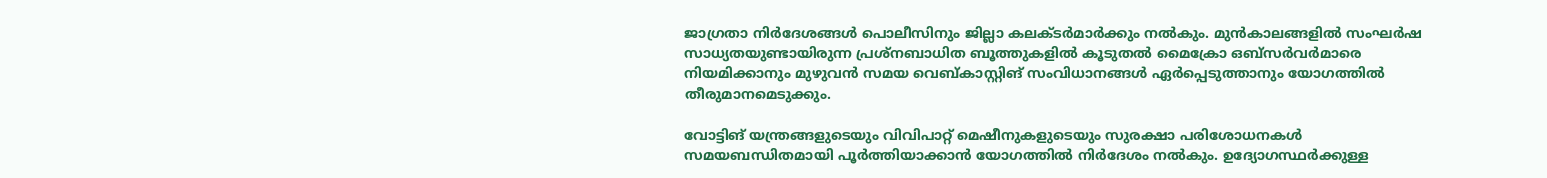ജാഗ്രതാ നിർദേശങ്ങൾ പൊലീസിനും ജില്ലാ കലക്ടർമാർക്കും നൽകും. മുൻകാലങ്ങളിൽ സംഘർഷ സാധ്യതയുണ്ടായിരുന്ന പ്രശ്നബാധിത ബൂത്തുകളിൽ കൂടുതൽ മൈക്രോ ഒബ്സർവർമാരെ നിയമിക്കാനും മുഴുവൻ സമയ വെബ്കാസ്റ്റിങ് സംവിധാനങ്ങൾ ഏർപ്പെടുത്താനും യോഗത്തിൽ തീരുമാനമെടുക്കും.

വോട്ടിങ് യന്ത്രങ്ങളുടെയും വിവിപാറ്റ് മെഷീനുകളുടെയും സുരക്ഷാ പരിശോധനകൾ സമയബന്ധിതമായി പൂർത്തിയാക്കാൻ യോഗത്തിൽ നിർദേശം നൽകും. ഉദ്യോഗസ്ഥർക്കുള്ള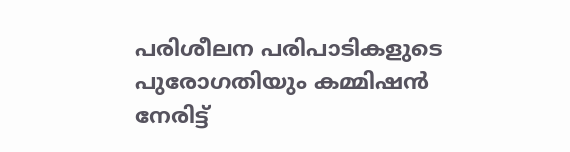പരിശീലന പരിപാടികളുടെ പുരോഗതിയും കമ്മിഷൻ നേരിട്ട്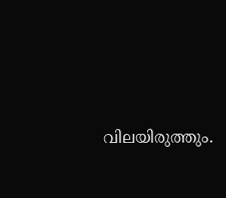വിലയിരുത്തും.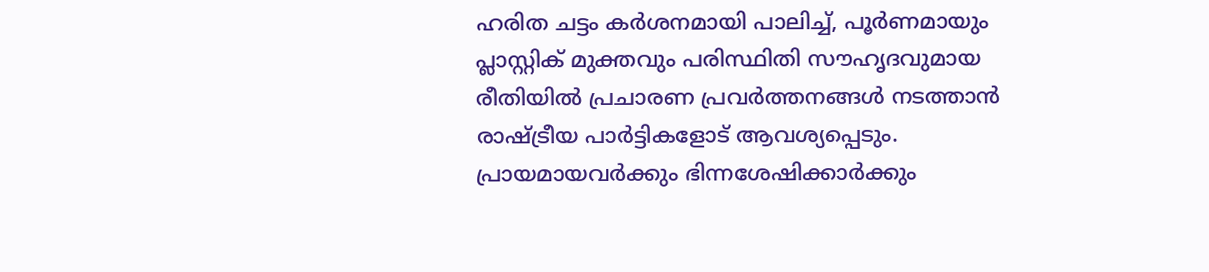ഹരിത ചട്ടം കർശനമായി പാലിച്ച്, പൂർണമായും പ്ലാസ്റ്റിക് മുക്തവും പരിസ്ഥിതി സൗഹൃദവുമായ രീതിയിൽ പ്രചാരണ പ്രവർത്തനങ്ങൾ നടത്താൻ രാഷ്ട്രീയ പാർട്ടികളോട് ആവശ്യപ്പെടും. പ്രായമായവർക്കും ഭിന്നശേഷിക്കാർക്കും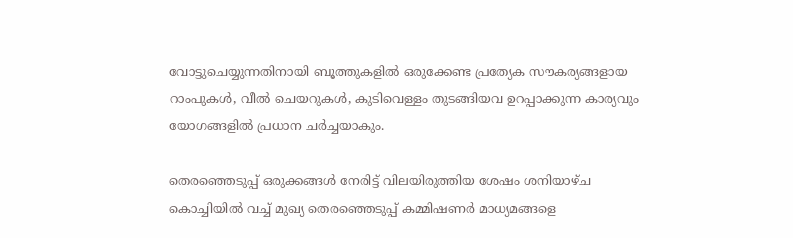വോട്ടുചെയ്യുന്നതിനായി ബൂത്തുകളിൽ ഒരുക്കേണ്ട പ്രത്യേക സൗകര്യങ്ങളായ റാംപുകൾ, വീൽ ചെയറുകൾ, കുടിവെള്ളം തുടങ്ങിയവ ഉറപ്പാക്കുന്ന കാര്യവും യോഗങ്ങളിൽ പ്രധാന ചർച്ചയാകും.

തെരഞ്ഞെടുപ്പ് ഒരുക്കങ്ങൾ നേരിട്ട് വിലയിരുത്തിയ ശേഷം ശനിയാഴ്ച കൊച്ചിയിൽ വച്ച് മുഖ്യ തെരഞ്ഞെടുപ്പ് കമ്മിഷണർ മാധ്യമങ്ങളെ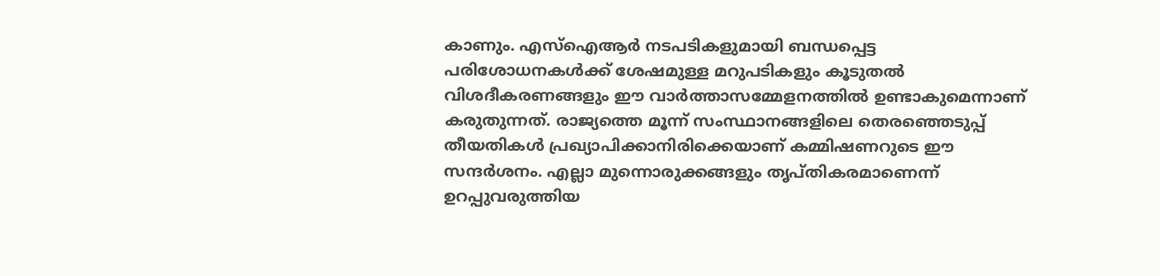കാണും. എസ്ഐആർ നടപടികളുമായി ബന്ധപ്പെട്ട പരിശോധനകൾക്ക് ശേഷമുള്ള മറുപടികളും കൂടുതൽ വിശദീകരണങ്ങളും ഈ വാർത്താസമ്മേളനത്തിൽ ഉണ്ടാകുമെന്നാണ് കരുതുന്നത്. രാജ്യത്തെ മൂന്ന് സംസ്ഥാനങ്ങളിലെ തെരഞ്ഞെടുപ്പ് തീയതികൾ പ്രഖ്യാപിക്കാനിരിക്കെയാണ് കമ്മിഷണറുടെ ഈ സന്ദർശനം. എല്ലാ മുന്നൊരുക്കങ്ങളും തൃപ്തികരമാണെന്ന് ഉറപ്പുവരുത്തിയ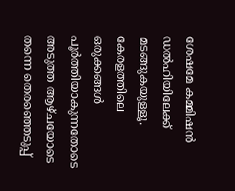ശേഷമേ കമ്മിഷൻ ഡൽഹിയിലേക്ക് മടങ്ങുകയുള്ളൂ. കേരളത്തിലെ ഒരുക്കങ്ങൾ പൂർത്തിയാകുന്നതോടെ അടുത്ത ആഴ്ചയോടെ തന്നെ തെരഞ്ഞെടുപ്പ്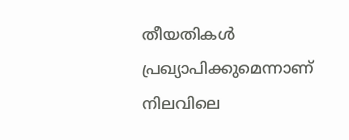തീയതികൾ പ്രഖ്യാപിക്കുമെന്നാണ് നിലവിലെ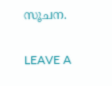സൂചന.

LEAVE A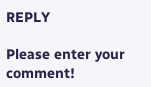REPLY

Please enter your comment!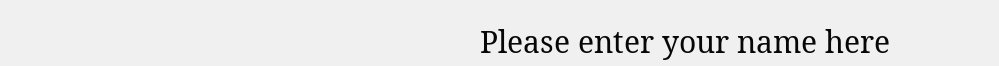Please enter your name here